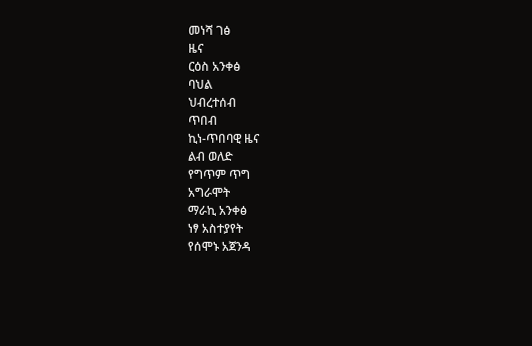መነሻ ገፅ
ዜና
ርዕስ አንቀፅ
ባህል
ህብረተሰብ
ጥበብ
ኪነ-ጥበባዊ ዜና
ልብ ወለድ
የግጥም ጥግ
አግራሞት
ማራኪ አንቀፅ
ነፃ አስተያየት
የሰሞኑ አጀንዳ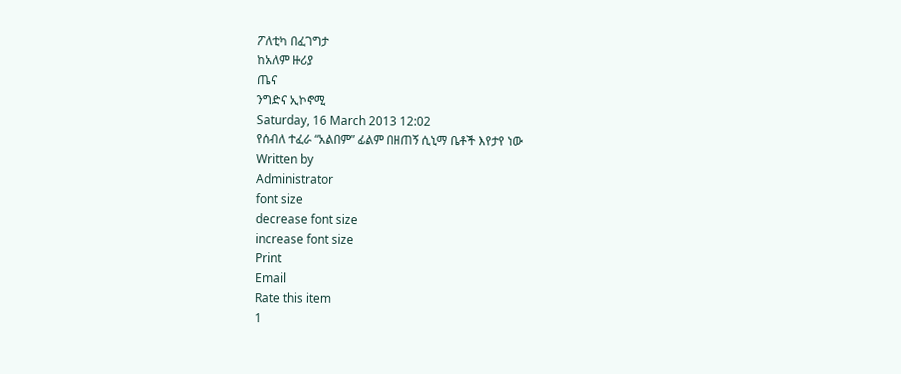ፖለቲካ በፈገግታ
ከአለም ዙሪያ
ጤና
ንግድና ኢኮኖሚ
Saturday, 16 March 2013 12:02
የሰብለ ተፈራ “አልበም” ፊልም በዘጠኝ ሲኒማ ቤቶች እየታየ ነው
Written by
Administrator
font size
decrease font size
increase font size
Print
Email
Rate this item
1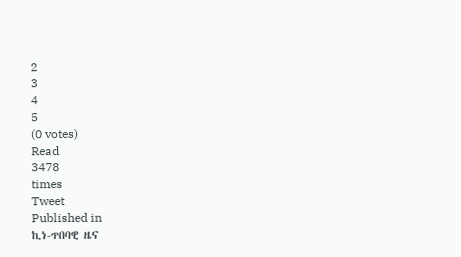2
3
4
5
(0 votes)
Read
3478
times
Tweet
Published in
ኪነ-ጥበባዊ ዜና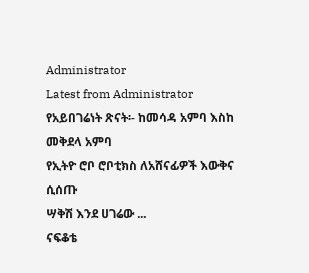Administrator
Latest from Administrator
የአይበገሬነት ጽናት፡- ከመሳዳ አምባ እስከ መቅደላ አምባ
የኢትዮ ሮቦ ሮቦቲክስ ለአሸናፊዎች እውቅና ሲሰጡ
ሣቅሽ እንደ ሀገሬው ...
ናፍቆቴ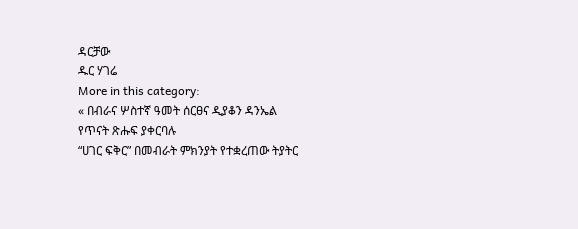ዳርቻው
ዱር ሃገሬ
More in this category:
« በብራና ሦስተኛ ዓመት ሰርፀና ዲያቆን ዳንኤል የጥናት ጽሑፍ ያቀርባሉ
“ሀገር ፍቅር” በመብራት ምክንያት የተቋረጠው ትያትር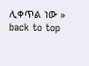ሊቀጥል ነው »
back to top